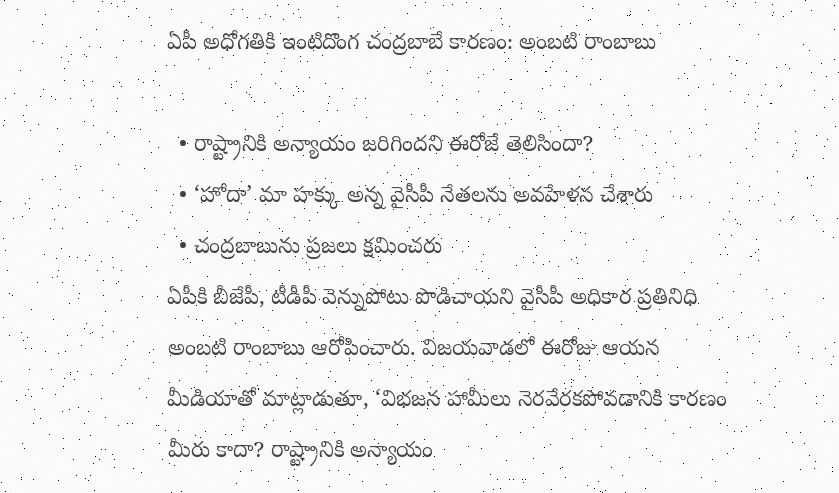ఏపీ అధోగతికి ఇంటిదొంగ చంద్రబాబే కారణం: అంబటి రాంబాబు

  • రాష్ట్రానికి అన్యాయం జరిగిందని ఈరోజే తెలిసిందా?
  • ‘హోదా’ మా హక్కు అన్న వైసీపీ నేతలను అవహేళన చేశారు
  • చంద్రబాబును ప్రజలు క్షమించరు
ఏపీకి బీజేపీ, టీడీపీ వెన్నుపోటు పొడిచాయని వైసీపీ అధికార ప్రతినిధి అంబటి రాంబాబు ఆరోపించారు. విజయవాడలో ఈరోజు ఆయన మీడియాతో మాట్లాడుతూ, ‘విభజన హామీలు నెరవేరకపోవడానికి కారణం మీరు కాదా? రాష్ట్రానికి అన్యాయం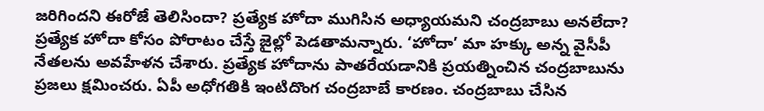జరిగిందని ఈరోజే తెలిసిందా? ప్రత్యేక హోదా ముగిసిన అధ్యాయమని చంద్రబాబు అనలేదా? ప్రత్యేక హోదా కోసం పోరాటం చేస్తే జైల్లో పెడతామన్నారు. ‘హోదా’ మా హక్కు అన్న వైసీపీ నేతలను అవహేళన చేశారు. ప్రత్యేక హోదాను పాతరేయడానికి ప్రయత్నించిన చంద్రబాబును ప్రజలు క్షమించరు. ఏపీ అధోగతికి ఇంటిదొంగ చంద్రబాబే కారణం. చంద్రబాబు చేసిన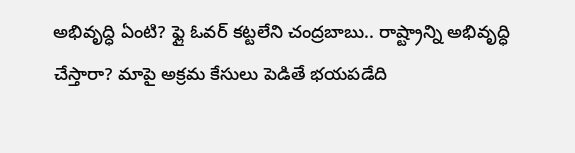అభివృద్ధి ఏంటి? ఫ్లై ఓవర్ కట్టలేని చంద్రబాబు.. రాష్ట్రాన్ని అభివృద్ధి చేస్తారా? మాపై అక్రమ కేసులు పెడితే భయపడేది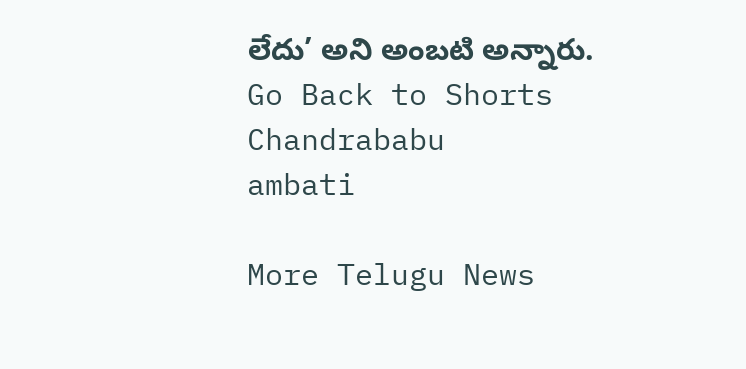లేదు’ అని అంబటి అన్నారు.
Go Back to Shorts
Chandrababu
ambati

More Telugu News